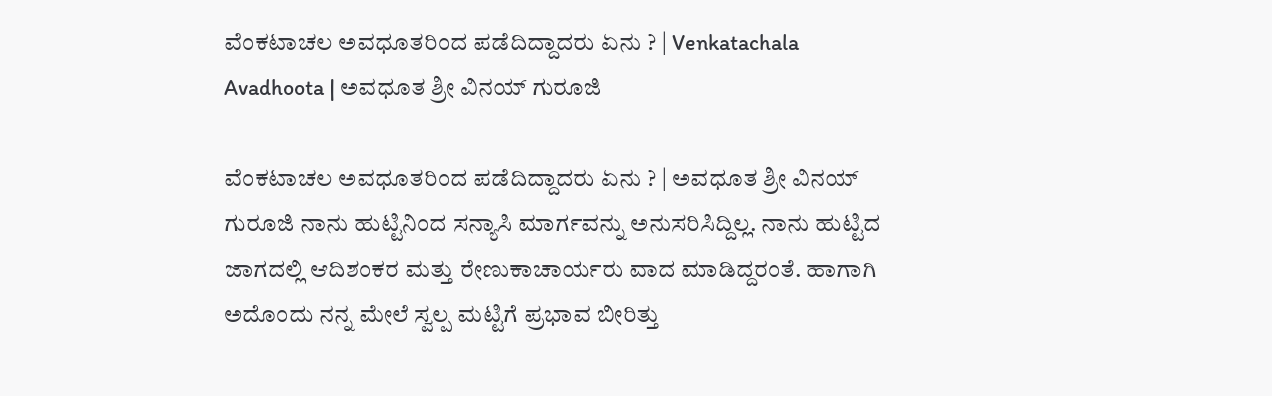ವೆಂಕಟಾಚಲ ಅವಧೂತರಿಂದ ಪಡೆದಿದ್ದಾದರು ಏನು ? | Venkatachala Avadhoota | ಅವಧೂತ ಶ್ರೀ ವಿನಯ್ ಗುರೂಜಿ

ವೆಂಕಟಾಚಲ ಅವಧೂತರಿಂದ ಪಡೆದಿದ್ದಾದರು ಏನು ? | ಅವಧೂತ ಶ್ರೀ ವಿನಯ್ ಗುರೂಜಿ ನಾನು ಹುಟ್ಟಿನಿಂದ ಸನ್ಯಾಸಿ ಮಾರ್ಗವನ್ನು ಅನುಸರಿಸಿದ್ದಿಲ್ಲ. ನಾನು ಹುಟ್ಟಿದ ಜಾಗದಲ್ಲಿ ಆದಿಶಂಕರ ಮತ್ತು ರೇಣುಕಾಚಾರ್ಯರು ವಾದ ಮಾಡಿದ್ದರಂತೆ. ಹಾಗಾಗಿ ಅದೊಂದು ನನ್ನ ಮೇಲೆ ಸ್ವಲ್ಪ ಮಟ್ಟಿಗೆ ಪ್ರಭಾವ ಬೀರಿತ್ತು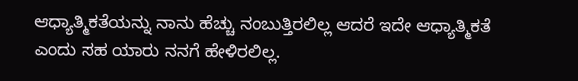ಆಧ್ಯಾತ್ಮಿಕತೆಯನ್ನು ನಾನು ಹೆಚ್ಚು ನಂಬುತ್ತಿರಲಿಲ್ಲ ಆದರೆ ಇದೇ ಆಧ್ಯಾತ್ಮಿಕತೆ ಎಂದು ಸಹ ಯಾರು ನನಗೆ ಹೇಳಿರಲಿಲ್ಲ.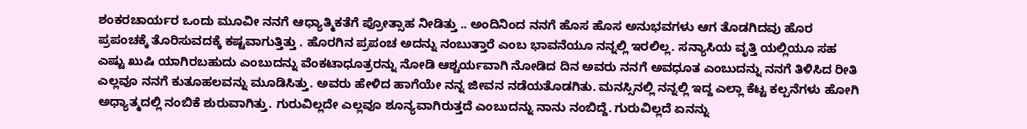ಶಂಕರಚಾರ್ಯರ ಒಂದು ಮೂವೀ ನನಗೆ ಆಧ್ಯಾತ್ಮಿಕತೆಗೆ ಪ್ರೋತ್ಸಾಹ ನೀಡಿತ್ತು .. ಅಂದಿನಿಂದ ನನಗೆ ಹೊಸ ಹೊಸ ಅನುಭವಗಳು ಆಗ ತೊಡಗಿದವು ಹೊರ ಪ್ರಪಂಚಕ್ಕೆ ತೊರಿಸುವದಕ್ಕೆ ಕಷ್ಟವಾಗುತ್ತಿತ್ತು . ಹೊರಗಿನ ಪ್ರಪಂಚ ಅದನ್ನು ನಂಬುತ್ತಾರೆ ಎಂಬ ಭಾವನೆಯೂ ನನ್ನಲ್ಲಿ ಇರಲಿಲ್ಲ. ಸನ್ಯಾಸಿಯ ವೃತ್ತಿ ಯಲ್ಲಿಯೂ ಸಹ ಎಷ್ಟು ಖುಷಿ ಯಾಗಿರಬಹುದು ಎಂಬುದನ್ನು ವೆಂಕಟಾಧೂತ್ರರನ್ನು ನೋಡಿ ಆಶ್ಚರ್ಯವಾಗಿ ನೋಡಿದ ದಿನ ಅವರು ನನಗೆ ಅವಧೂತ ಎಂಬುದನ್ನು ನನಗೆ ತಿಳಿಸಿದ ರೀತಿ ಎಲ್ಲವೂ ನನಗೆ ಕುತೂಹಲವನ್ನು ಮೂಡಿಸಿತ್ತು. ಅವರು ಹೇಳಿದ ಹಾಗೆಯೇ ನನ್ನ ಜೀವನ ನಡೆಯತೊಡಗಿತು. ಮನಸ್ಸಿನಲ್ಲಿ ನನ್ನಲ್ಲಿ ಇದ್ದ ಎಲ್ಲಾ ಕೆಟ್ಟ ಕಲ್ಪನೆಗಳು ಹೋಗಿ ಅಧ್ಯಾತ್ಮದಲ್ಲಿ ನಂಬಿಕೆ ಶುರುವಾಗಿತ್ತು. ಗುರುವಿಲ್ಲದೇ ಎಲ್ಲವೂ ಶೂನ್ಯವಾಗಿರುತ್ತದೆ ಎಂಬುದನ್ನು ನಾನು ನಂಬಿದ್ದೆ. ಗುರುವಿಲ್ಲದೆ ಏನನ್ನು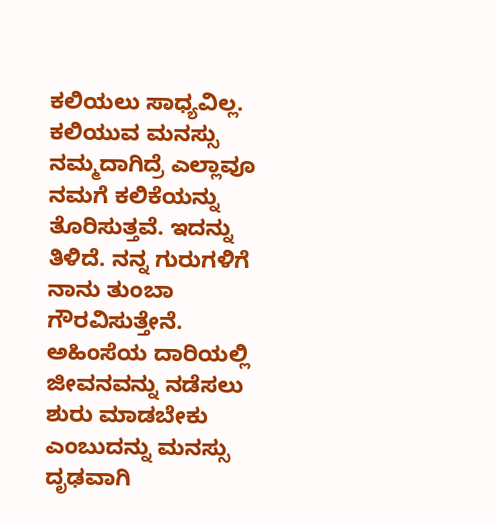ಕಲಿಯಲು ಸಾಧ್ಯವಿಲ್ಲ. ಕಲಿಯುವ ಮನಸ್ಸು ನಮ್ಮದಾಗಿದ್ರೆ ಎಲ್ಲಾವೂ ನಮಗೆ ಕಲಿಕೆಯನ್ನು ತೊರಿಸುತ್ತವೆ. ಇದನ್ನು ತಿಳಿದೆ. ನನ್ನ ಗುರುಗಳಿಗೆ ನಾನು ತುಂಬಾ ಗೌರವಿಸುತ್ತೇನೆ. ಅಹಿಂಸೆಯ ದಾರಿಯಲ್ಲಿ ಜೀವನವನ್ನು ನಡೆಸಲು ಶುರು ಮಾಡಬೇಕು ಎಂಬುದನ್ನು ಮನಸ್ಸು ದೃಢವಾಗಿ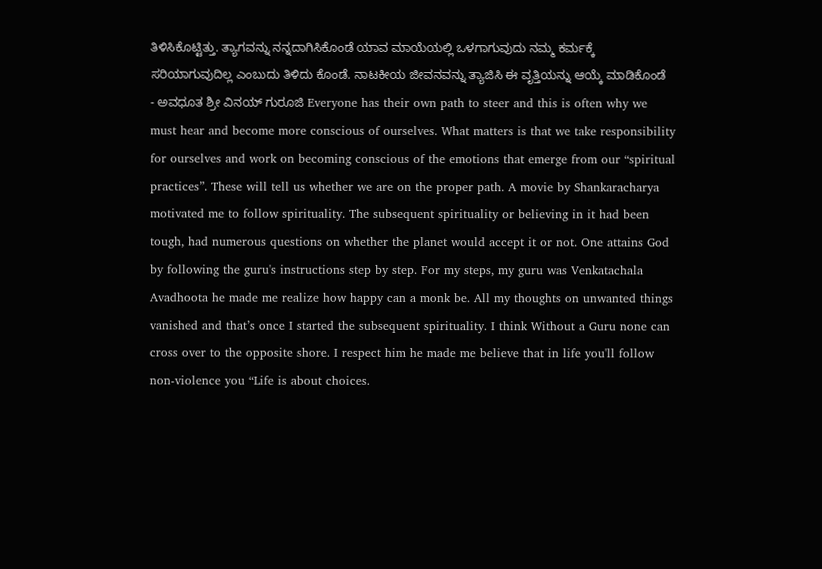ತಿಳಿಸಿಕೊಟ್ಟಿತ್ತು. ತ್ಯಾಗವನ್ನು ನನ್ನದಾಗಿಸಿಕೊಂಡೆ ಯಾವ ಮಾಯೆಯಲ್ಲಿ ಒಳಗಾಗುವುದು ನಮ್ಮ ಕರ್ಮಕ್ಕೆ ಸರಿಯಾಗುವುದಿಲ್ಲ ಎಂಬುದು ತಿಳಿದು ಕೊಂಡೆ. ನಾಟಕೀಯ ಜೀವನವನ್ನು ತ್ಯಾಜಿಸಿ ಈ ವೃತ್ತಿಯನ್ನು ಆಯ್ಕೆ ಮಾಡಿಕೊಂಡೆ - ಅವಧೂತ ಶ್ರೀ ವಿನಯ್ ಗುರೂಜಿ Everyone has their own path to steer and this is often why we must hear and become more conscious of ourselves. What matters is that we take responsibility for ourselves and work on becoming conscious of the emotions that emerge from our “spiritual practices”. These will tell us whether we are on the proper path. A movie by Shankaracharya motivated me to follow spirituality. The subsequent spirituality or believing in it had been tough, had numerous questions on whether the planet would accept it or not. One attains God by following the guru's instructions step by step. For my steps, my guru was Venkatachala Avadhoota he made me realize how happy can a monk be. All my thoughts on unwanted things vanished and that’s once I started the subsequent spirituality. I think Without a Guru none can cross over to the opposite shore. I respect him he made me believe that in life you'll follow non-violence you “Life is about choices.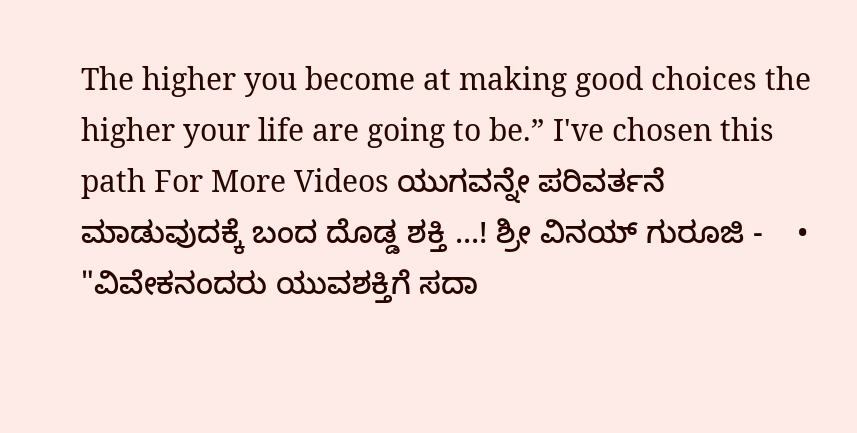The higher you become at making good choices the higher your life are going to be.” I've chosen this path For More Videos ಯುಗವನ್ನೇ ಪರಿವರ್ತನೆ ಮಾಡುವುದಕ್ಕೆ ಬಂದ ದೊಡ್ಡ ಶಕ್ತಿ ...! ಶ್ರೀ ವಿನಯ್ ಗುರೂಜಿ -    • "ವಿವೇಕನಂದರು ಯುವಶಕ್ತಿಗೆ ಸದಾ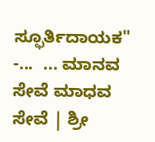ಸ್ಫೂರ್ತಿದಾಯಕ" -...  ... ಮಾನವ ಸೇವೆ ಮಾಧವ ಸೇವೆ | ಶ್ರೀ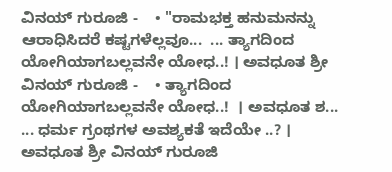ವಿನಯ್ ಗುರೂಜಿ -    • "ರಾಮಭಕ್ತ ಹನುಮನನ್ನು ಆರಾಧಿಸಿದರೆ ಕಷ್ಟಗಳೆಲ್ಲವೂ...  ... ತ್ಯಾಗದಿಂದ ಯೋಗಿಯಾಗಬಲ್ಲವನೇ ಯೋಧ..! । ಅವಧೂತ ಶ್ರೀ ವಿನಯ್ ಗುರೂಜಿ -    • ತ್ಯಾಗದಿಂದ ಯೋಗಿಯಾಗಬಲ್ಲವನೇ ಯೋಧ..!  । ಅವಧೂತ ಶ...  ... ಧರ್ಮ ಗ್ರಂಥಗಳ ಅವಶ್ಯಕತೆ ಇದೆಯೇ ..? । ಅವಧೂತ ಶ್ರೀ ವಿನಯ್ ಗುರೂಜಿ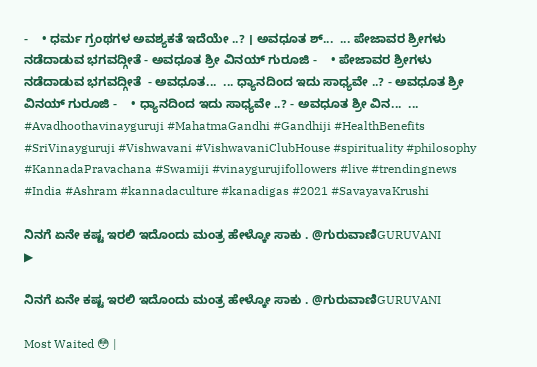-    • ಧರ್ಮ ಗ್ರಂಥಗಳ ಅವಶ್ಯಕತೆ ಇದೆಯೇ ..? । ಅವಧೂತ ಶ್...  ... ಪೇಜಾವರ ಶ್ರೀಗಳು ನಡೆದಾಡುವ ಭಗವದ್ಗೀತೆ - ಅವಧೂತ ಶ್ರೀ ವಿನಯ್ ಗುರೂಜಿ -    • ಪೇಜಾವರ ಶ್ರೀಗಳು ನಡೆದಾಡುವ ಭಗವದ್ಗೀತೆ  - ಅವಧೂತ...  ... ಧ್ಯಾನದಿಂದ ಇದು ಸಾಧ್ಯವೇ ..? - ಅವಧೂತ ಶ್ರೀ ವಿನಯ್ ಗುರೂಜಿ -    • ಧ್ಯಾನದಿಂದ ಇದು ಸಾಧ್ಯವೇ ..? - ಅವಧೂತ ಶ್ರೀ ವಿನ...  ... #Avadhoothavinayguruji #MahatmaGandhi #Gandhiji #HealthBenefits #SriVinayguruji #Vishwavani #VishwavaniClubHouse #spirituality #philosophy #KannadaPravachana #Swamiji #vinaygurujifollowers #live #trendingnews #India #Ashram #kannadaculture #kanadigas #2021 #SavayavaKrushi

ನಿನಗೆ ಏನೇ ಕಷ್ಟ ಇರಲಿ ಇದೊಂದು ಮಂತ್ರ ಹೇಳ್ಕೋ ಸಾಕು . @ಗುರುವಾಣಿGURUVANI
▶

ನಿನಗೆ ಏನೇ ಕಷ್ಟ ಇರಲಿ ಇದೊಂದು ಮಂತ್ರ ಹೇಳ್ಕೋ ಸಾಕು . @ಗುರುವಾಣಿGURUVANI

Most Waited 😳 |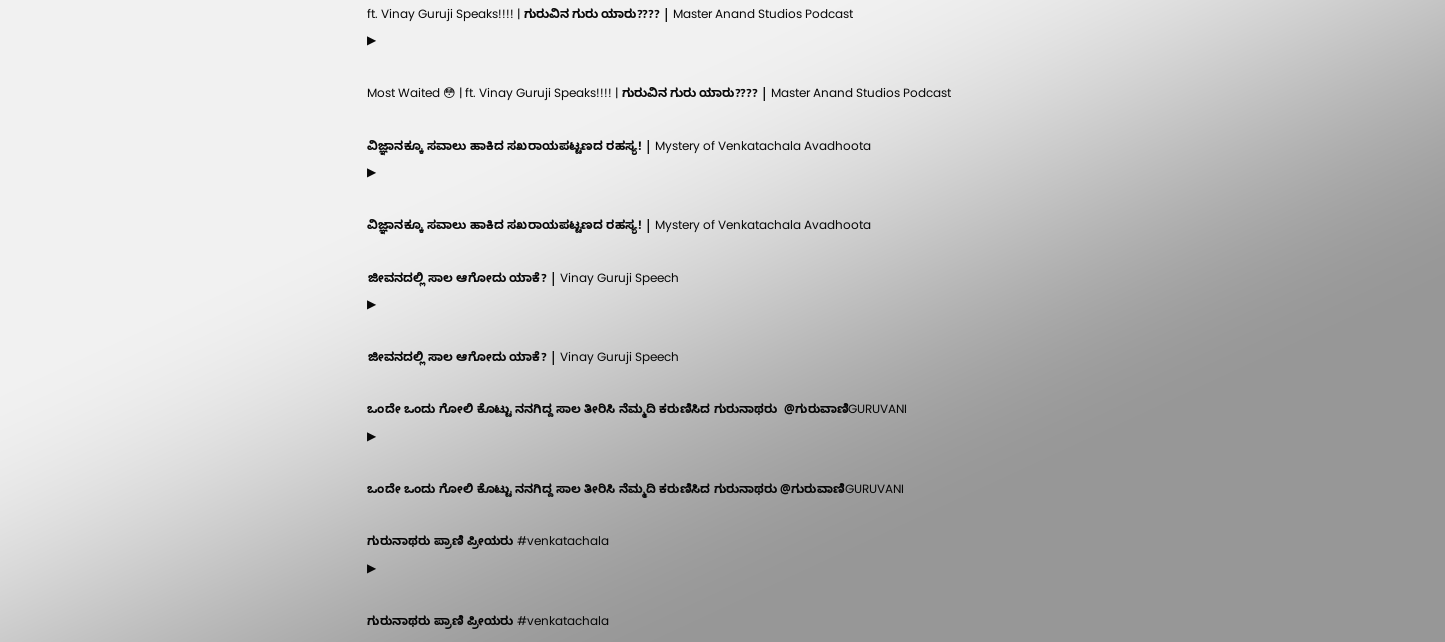ft. Vinay Guruji Speaks!!!! | ಗುರುವಿನ ಗುರು ಯಾರು???? | Master Anand Studios Podcast
▶

Most Waited 😳 | ft. Vinay Guruji Speaks!!!! | ಗುರುವಿನ ಗುರು ಯಾರು???? | Master Anand Studios Podcast

ವಿಜ್ಞಾನಕ್ಕೂ ಸವಾಲು ಹಾಕಿದ ಸಖರಾಯಪಟ್ಟಣದ ರಹಸ್ಯ! | Mystery of Venkatachala Avadhoota
▶

ವಿಜ್ಞಾನಕ್ಕೂ ಸವಾಲು ಹಾಕಿದ ಸಖರಾಯಪಟ್ಟಣದ ರಹಸ್ಯ! | Mystery of Venkatachala Avadhoota

ಜೀವನದಲ್ಲಿ ಸಾಲ ಆಗೋದು ಯಾಕೆ? | Vinay Guruji Speech
▶

ಜೀವನದಲ್ಲಿ ಸಾಲ ಆಗೋದು ಯಾಕೆ? | Vinay Guruji Speech

ಒಂದೇ ಒಂದು ಗೋಲಿ ಕೊಟ್ಟು ನನಗಿದ್ದ ಸಾಲ ತೀರಿಸಿ ನೆಮ್ಮದಿ ಕರುಣಿಸಿದ ಗುರುನಾಥರು  @ಗುರುವಾಣಿGURUVANI
▶

ಒಂದೇ ಒಂದು ಗೋಲಿ ಕೊಟ್ಟು ನನಗಿದ್ದ ಸಾಲ ತೀರಿಸಿ ನೆಮ್ಮದಿ ಕರುಣಿಸಿದ ಗುರುನಾಥರು @ಗುರುವಾಣಿGURUVANI

ಗುರುನಾಥರು ಪ್ರಾಣಿ ಪ್ರೀಯರು #venkatachala
▶

ಗುರುನಾಥರು ಪ್ರಾಣಿ ಪ್ರೀಯರು #venkatachala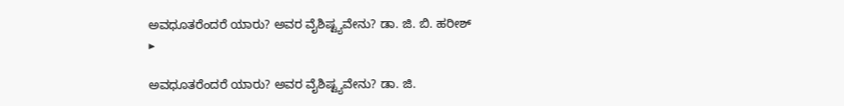ಅವಧೂತರೆಂದರೆ ಯಾರು? ಅವರ ವೈಶಿಷ್ಟ್ಯವೇನು? ಡಾ. ಜಿ. ಬಿ. ಹರೀಶ್
▶

ಅವಧೂತರೆಂದರೆ ಯಾರು? ಅವರ ವೈಶಿಷ್ಟ್ಯವೇನು? ಡಾ. ಜಿ.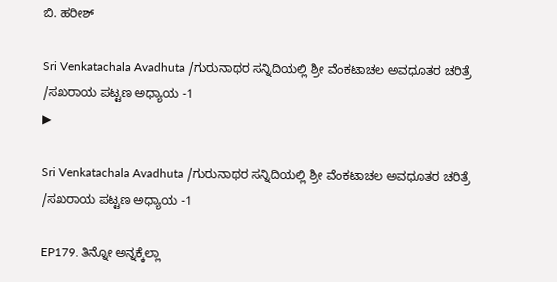ಬಿ. ಹರೀಶ್

Sri Venkatachala Avadhuta /ಗುರುನಾಥರ ಸನ್ನಿದಿಯಲ್ಲಿ ಶ್ರೀ ವೆಂಕಟಾಚಲ ಅವಧೂತರ ಚರಿತ್ರೆ /ಸಖರಾಯ ಪಟ್ಟಣ ಅಧ್ಯಾಯ -1
▶

Sri Venkatachala Avadhuta /ಗುರುನಾಥರ ಸನ್ನಿದಿಯಲ್ಲಿ ಶ್ರೀ ವೆಂಕಟಾಚಲ ಅವಧೂತರ ಚರಿತ್ರೆ /ಸಖರಾಯ ಪಟ್ಟಣ ಅಧ್ಯಾಯ -1

EP179. ತಿನ್ನೋ ಅನ್ನಕ್ಕೆಲ್ಲಾ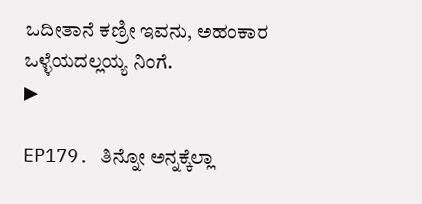ಒದೀತಾನೆ ಕಣ್ರೀ ಇವನು, ಅಹಂಕಾರ ಒಳ್ಳೆಯದಲ್ಲಯ್ಯ ನಿಂಗೆ.
▶

EP179. ತಿನ್ನೋ ಅನ್ನಕ್ಕೆಲ್ಲಾ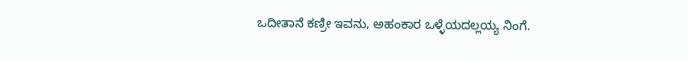ಒದೀತಾನೆ ಕಣ್ರೀ ಇವನು, ಅಹಂಕಾರ ಒಳ್ಳೆಯದಲ್ಲಯ್ಯ ನಿಂಗೆ.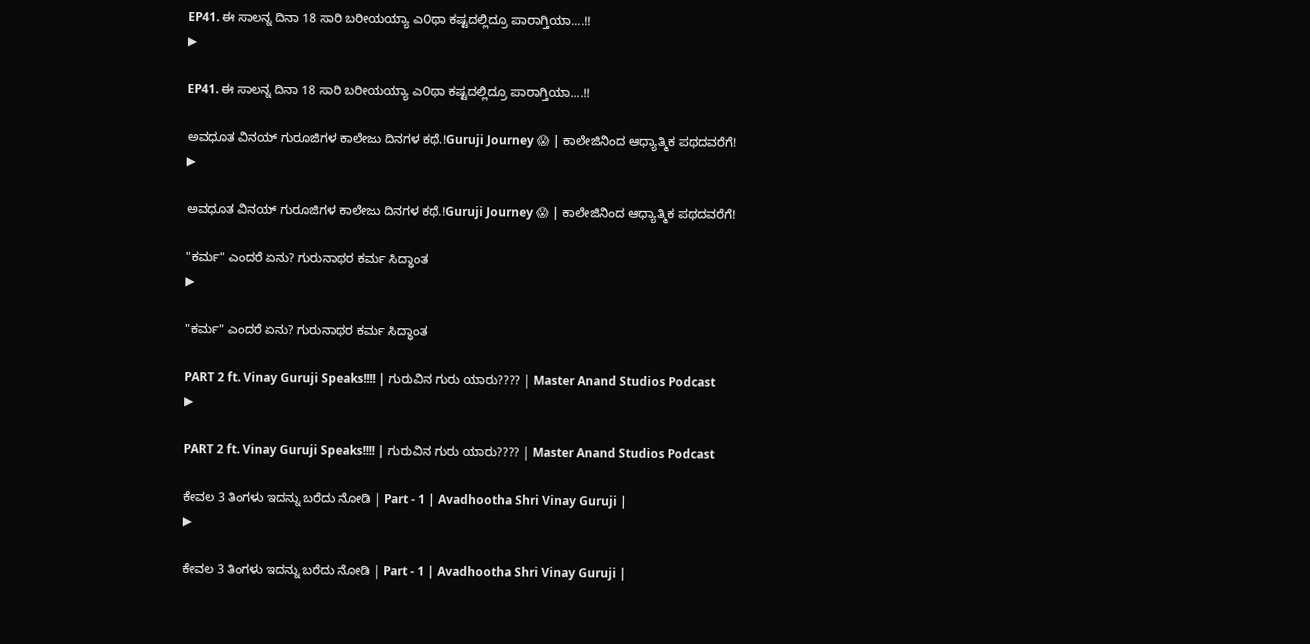EP41. ಈ ಸಾಲನ್ನ ದಿನಾ 18 ಸಾರಿ ಬರೀಯಯ್ಯಾ ಎ೦ಥಾ ಕಷ್ಟದಲ್ಲಿದ್ರೂ ಪಾರಾಗ್ತಿಯಾ....!!
▶

EP41. ಈ ಸಾಲನ್ನ ದಿನಾ 18 ಸಾರಿ ಬರೀಯಯ್ಯಾ ಎ೦ಥಾ ಕಷ್ಟದಲ್ಲಿದ್ರೂ ಪಾರಾಗ್ತಿಯಾ....!!

ಅವಧೂತ ವಿನಯ್ ಗುರೂಜಿಗಳ ಕಾಲೇಜು ದಿನಗಳ ಕಥೆ.!Guruji Journey 😱 | ಕಾಲೇಜಿನಿಂದ ಆಧ್ಯಾತ್ಮಿಕ ಪಥದವರೆಗೆ!
▶

ಅವಧೂತ ವಿನಯ್ ಗುರೂಜಿಗಳ ಕಾಲೇಜು ದಿನಗಳ ಕಥೆ.!Guruji Journey 😱 | ಕಾಲೇಜಿನಿಂದ ಆಧ್ಯಾತ್ಮಿಕ ಪಥದವರೆಗೆ!

"ಕರ್ಮ" ಎಂದರೆ ಏನು? ಗುರುನಾಥರ ಕರ್ಮ ಸಿದ್ಧಾಂತ
▶

"ಕರ್ಮ" ಎಂದರೆ ಏನು? ಗುರುನಾಥರ ಕರ್ಮ ಸಿದ್ಧಾಂತ

PART 2 ft. Vinay Guruji Speaks!!!! | ಗುರುವಿನ ಗುರು ಯಾರು???? | Master Anand Studios Podcast
▶

PART 2 ft. Vinay Guruji Speaks!!!! | ಗುರುವಿನ ಗುರು ಯಾರು???? | Master Anand Studios Podcast

ಕೇವಲ 3 ತಿಂಗಳು ಇದನ್ನು ಬರೆದು ನೋಡಿ | Part - 1 | Avadhootha Shri Vinay Guruji |
▶

ಕೇವಲ 3 ತಿಂಗಳು ಇದನ್ನು ಬರೆದು ನೋಡಿ | Part - 1 | Avadhootha Shri Vinay Guruji |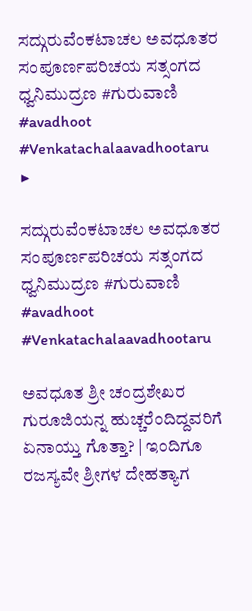ಸದ್ಗುರುವೆಂಕಟಾಚಲ ಅವಧೂತರ ಸಂಪೂರ್ಣಪರಿಚಯ ಸತ್ಸಂಗದ ಧ್ವನಿಮುದ್ರಣ #ಗುರುವಾಣಿ #avadhoot #Venkatachalaavadhootaru
▶

ಸದ್ಗುರುವೆಂಕಟಾಚಲ ಅವಧೂತರ ಸಂಪೂರ್ಣಪರಿಚಯ ಸತ್ಸಂಗದ ಧ್ವನಿಮುದ್ರಣ #ಗುರುವಾಣಿ #avadhoot #Venkatachalaavadhootaru

ಅವಧೂತ ಶ್ರೀ ಚಂದ್ರಶೇಖರ ಗುರೂಜಿಯನ್ನ ಹುಚ್ಚರೆಂದಿದ್ದವರಿಗೆ ಏನಾಯ್ತು ಗೊತ್ತಾ? | ಇಂದಿಗೂ ರಜಸ್ಯವೇ ಶ್ರೀಗಳ ದೇಹತ್ಯಾಗ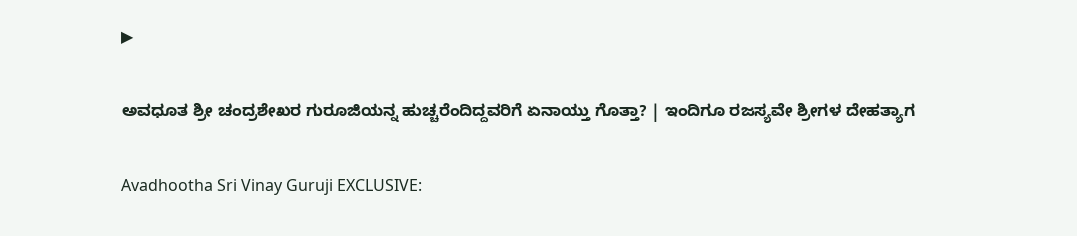▶

ಅವಧೂತ ಶ್ರೀ ಚಂದ್ರಶೇಖರ ಗುರೂಜಿಯನ್ನ ಹುಚ್ಚರೆಂದಿದ್ದವರಿಗೆ ಏನಾಯ್ತು ಗೊತ್ತಾ? | ಇಂದಿಗೂ ರಜಸ್ಯವೇ ಶ್ರೀಗಳ ದೇಹತ್ಯಾಗ

Avadhootha Sri Vinay Guruji EXCLUSIVE: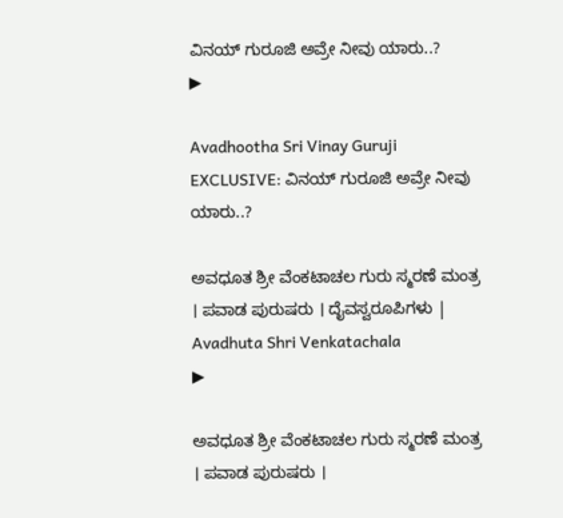ವಿನಯ್ ಗುರೂಜಿ ಅವ್ರೇ ನೀವು ಯಾರು..?
▶

Avadhootha Sri Vinay Guruji EXCLUSIVE: ವಿನಯ್ ಗುರೂಜಿ ಅವ್ರೇ ನೀವು ಯಾರು..?

ಅವಧೂತ ಶ್ರೀ ವೆಂಕಟಾಚಲ ಗುರು ಸ್ಮರಣೆ ಮಂತ್ರ । ಪವಾಡ ಪುರುಷರು । ದೈವಸ್ವರೂಪಿಗಳು | Avadhuta Shri Venkatachala
▶

ಅವಧೂತ ಶ್ರೀ ವೆಂಕಟಾಚಲ ಗುರು ಸ್ಮರಣೆ ಮಂತ್ರ । ಪವಾಡ ಪುರುಷರು ।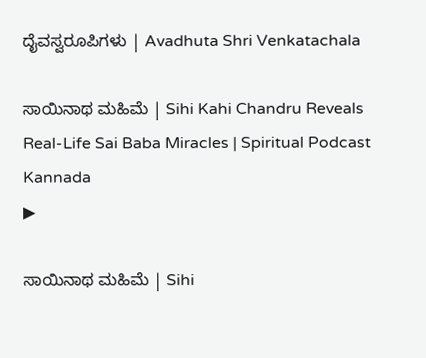ದೈವಸ್ವರೂಪಿಗಳು | Avadhuta Shri Venkatachala

ಸಾಯಿನಾಥ ಮಹಿಮೆ | Sihi Kahi Chandru Reveals Real-Life Sai Baba Miracles | Spiritual Podcast Kannada
▶

ಸಾಯಿನಾಥ ಮಹಿಮೆ | Sihi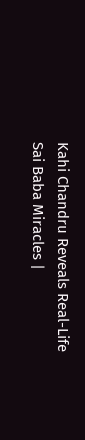Kahi Chandru Reveals Real-Life Sai Baba Miracles |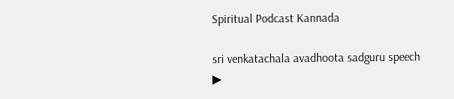Spiritual Podcast Kannada

sri venkatachala avadhoota sadguru speech
▶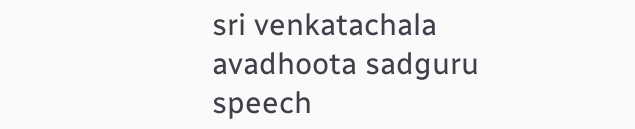sri venkatachala avadhoota sadguru speech